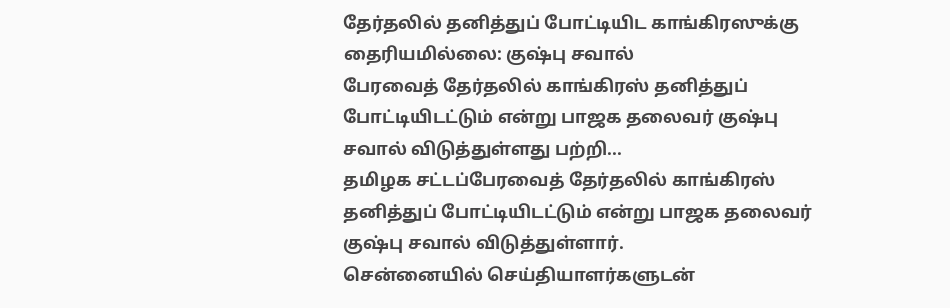தேர்தலில் தனித்துப் போட்டியிட காங்கிரஸுக்கு தைரியமில்லை: குஷ்பு சவால்
பேரவைத் தேர்தலில் காங்கிரஸ் தனித்துப் போட்டியிடட்டும் என்று பாஜக தலைவர் குஷ்பு சவால் விடுத்துள்ளது பற்றி...
தமிழக சட்டப்பேரவைத் தேர்தலில் காங்கிரஸ் தனித்துப் போட்டியிடட்டும் என்று பாஜக தலைவர் குஷ்பு சவால் விடுத்துள்ளார்.
சென்னையில் செய்தியாளர்களுடன்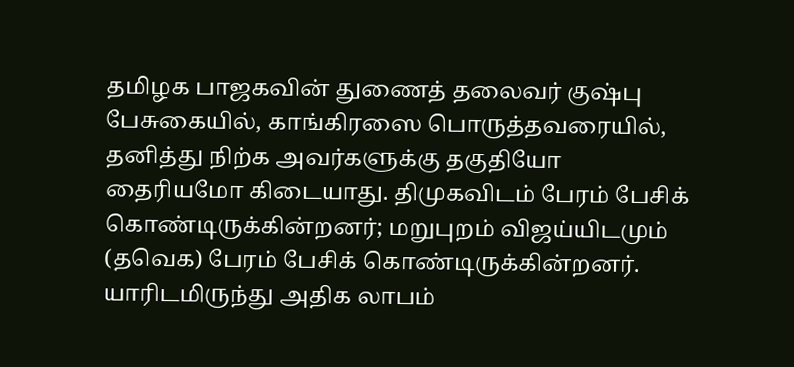தமிழக பாஜகவின் துணைத் தலைவர் குஷ்பு பேசுகையில், காங்கிரஸை பொருத்தவரையில், தனித்து நிற்க அவர்களுக்கு தகுதியோ தைரியமோ கிடையாது. திமுகவிடம் பேரம் பேசிக் கொண்டிருக்கின்றனர்; மறுபுறம் விஜய்யிடமும் (தவெக) பேரம் பேசிக் கொண்டிருக்கின்றனர்.
யாரிடமிருந்து அதிக லாபம்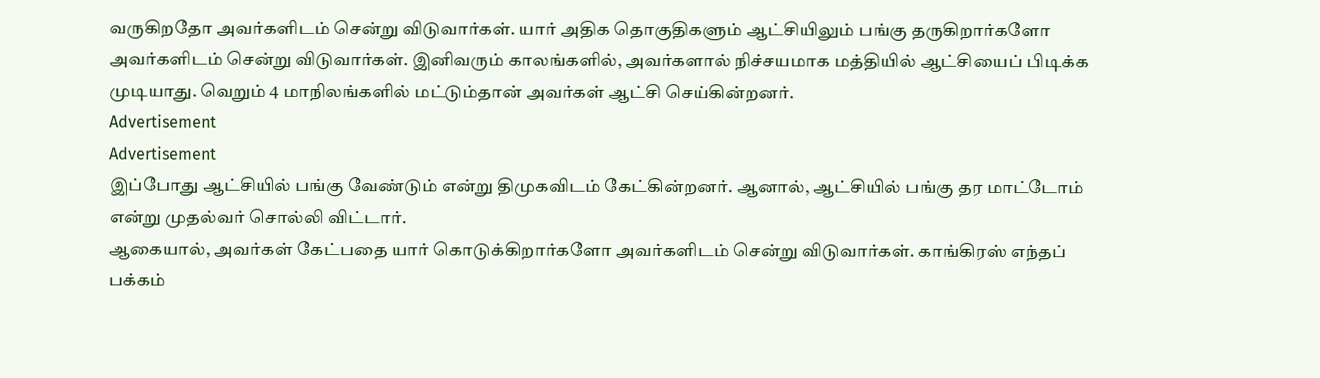வருகிறதோ அவர்களிடம் சென்று விடுவார்கள். யார் அதிக தொகுதிகளும் ஆட்சியிலும் பங்கு தருகிறார்களோ அவர்களிடம் சென்று விடுவார்கள். இனிவரும் காலங்களில், அவர்களால் நிச்சயமாக மத்தியில் ஆட்சியைப் பிடிக்க முடியாது. வெறும் 4 மாநிலங்களில் மட்டும்தான் அவர்கள் ஆட்சி செய்கின்றனர்.
Advertisement
Advertisement
இப்போது ஆட்சியில் பங்கு வேண்டும் என்று திமுகவிடம் கேட்கின்றனர். ஆனால், ஆட்சியில் பங்கு தர மாட்டோம் என்று முதல்வர் சொல்லி விட்டார்.
ஆகையால், அவர்கள் கேட்பதை யார் கொடுக்கிறார்களோ அவர்களிடம் சென்று விடுவார்கள். காங்கிரஸ் எந்தப் பக்கம்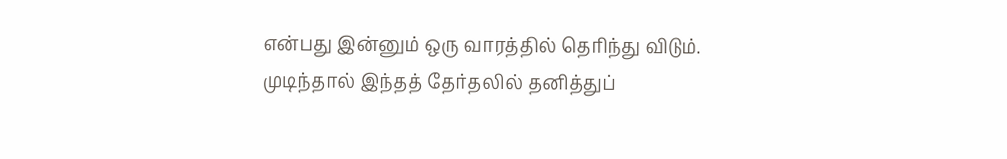என்பது இன்னும் ஒரு வாரத்தில் தெரிந்து விடும். முடிந்தால் இந்தத் தேர்தலில் தனித்துப்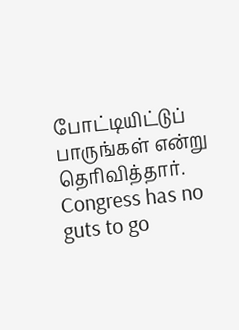போட்டியிட்டுப் பாருங்கள் என்று தெரிவித்தார்.
Congress has no guts to go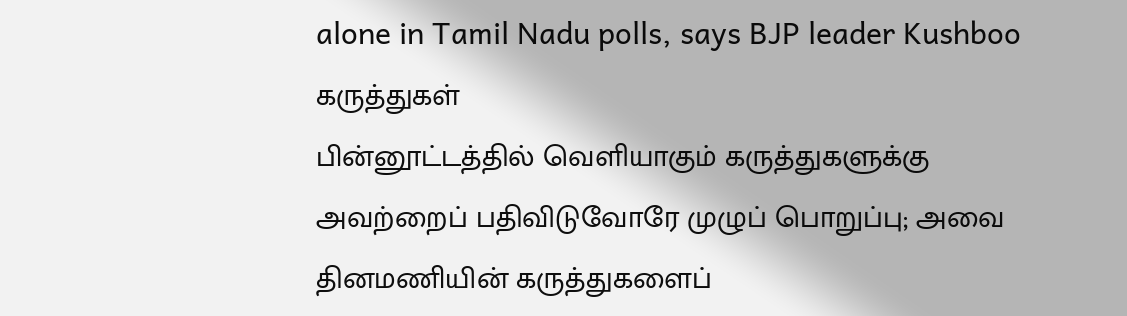alone in Tamil Nadu polls, says BJP leader Kushboo
கருத்துகள்
பின்னூட்டத்தில் வெளியாகும் கருத்துகளுக்கு அவற்றைப் பதிவிடுவோரே முழுப் பொறுப்பு; அவை தினமணியின் கருத்துகளைப்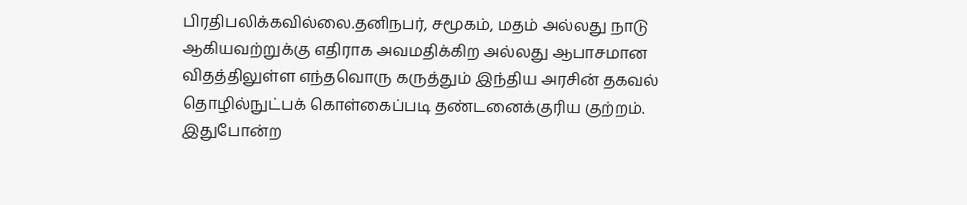பிரதிபலிக்கவில்லை.தனிநபர், சமூகம், மதம் அல்லது நாடு ஆகியவற்றுக்கு எதிராக அவமதிக்கிற அல்லது ஆபாசமான விதத்திலுள்ள எந்தவொரு கருத்தும் இந்திய அரசின் தகவல் தொழில்நுட்பக் கொள்கைப்படி தண்டனைக்குரிய குற்றம். இதுபோன்ற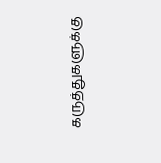கருத்துகளுக்கு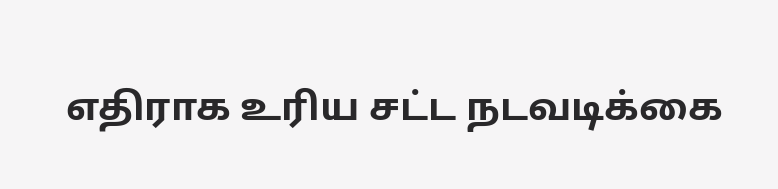எதிராக உரிய சட்ட நடவடிக்கை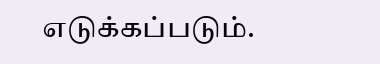எடுக்கப்படும்.